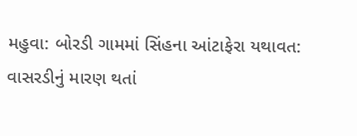મહુવા: બોરડી ગામમાં સિંહના આંટાફેરા યથાવત: વાસરડીનું મારણ થતાં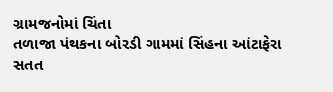ગ્રામજનોમાં ચિંતા
તળાજા પંથકના બોરડી ગામમાં સિંહના આંટાફેરા સતત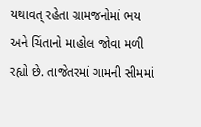યથાવત્ રહેતા ગ્રામજનોમાં ભય અને ચિંતાનો માહોલ જોવા મળી રહ્યો છે. તાજેતરમાં ગામની સીમમાં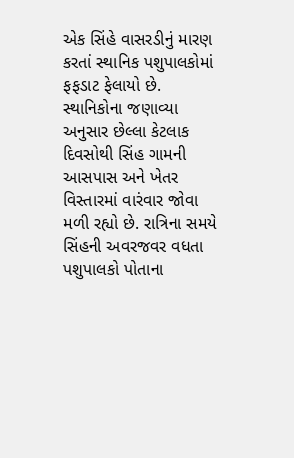એક સિંહે વાસરડીનું મારણ કરતાં સ્થાનિક પશુપાલકોમાં ફફડાટ ફેલાયો છે. સ્થાનિકોના જણાવ્યા અનુસાર છેલ્લા કેટલાક દિવસોથી સિંહ ગામની આસપાસ અને ખેતર વિસ્તારમાં વારંવાર જોવા મળી રહ્યો છે. રાત્રિના સમયે સિંહની અવરજવર વધતા પશુપાલકો પોતાના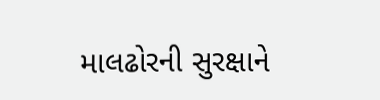માલઢોરની સુરક્ષાને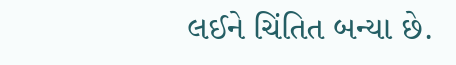લઈને ચિંતિત બન્યા છે.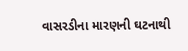વાસરડીના મારણની ઘટનાથી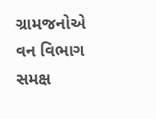ગ્રામજનોએ વન વિભાગ સમક્ષ